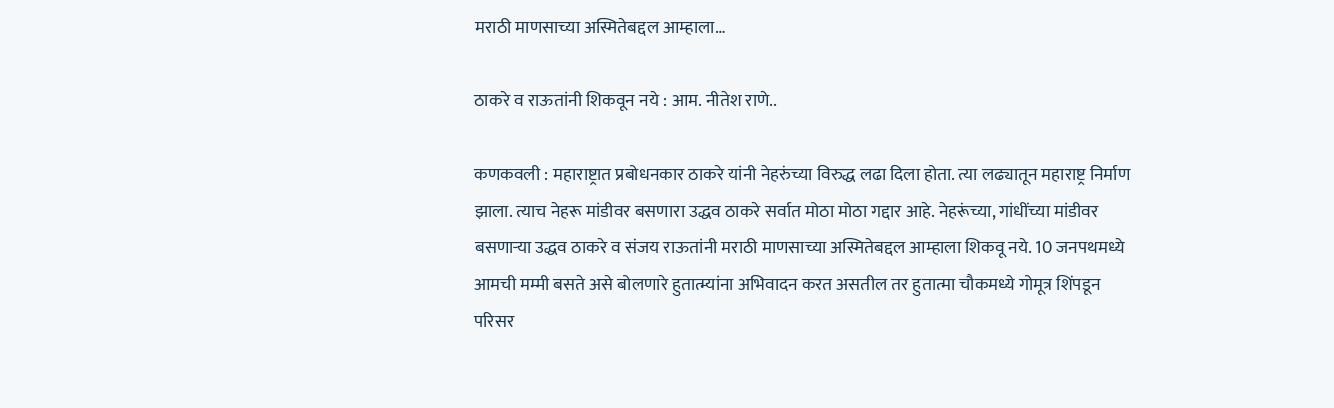मराठी माणसाच्या अस्मितेबद्दल आम्हाला…

ठाकरे व राऊतांनी शिकवून नये : आम. नीतेश राणे..

कणकवली : महाराष्ट्रात प्रबोधनकार ठाकरे यांनी नेहरुंच्या विरुद्ध लढा दिला होता. त्या लढ्यातून महाराष्ट्र निर्माण झाला. त्याच नेहरू मांडीवर बसणारा उद्धव ठाकरे सर्वात मोठा मोठा गद्दार आहे. नेहरूंच्या, गांधींच्या मांडीवर बसणार्‍या उद्धव ठाकरे व संजय राऊतांनी मराठी माणसाच्या अस्मितेबद्दल आम्हाला शिकवू नये. 10 जनपथमध्ये आमची मम्मी बसते असे बोलणारे हुतात्म्यांना अभिवादन करत असतील तर हुतात्मा चौकमध्ये गोमूत्र शिंपडून परिसर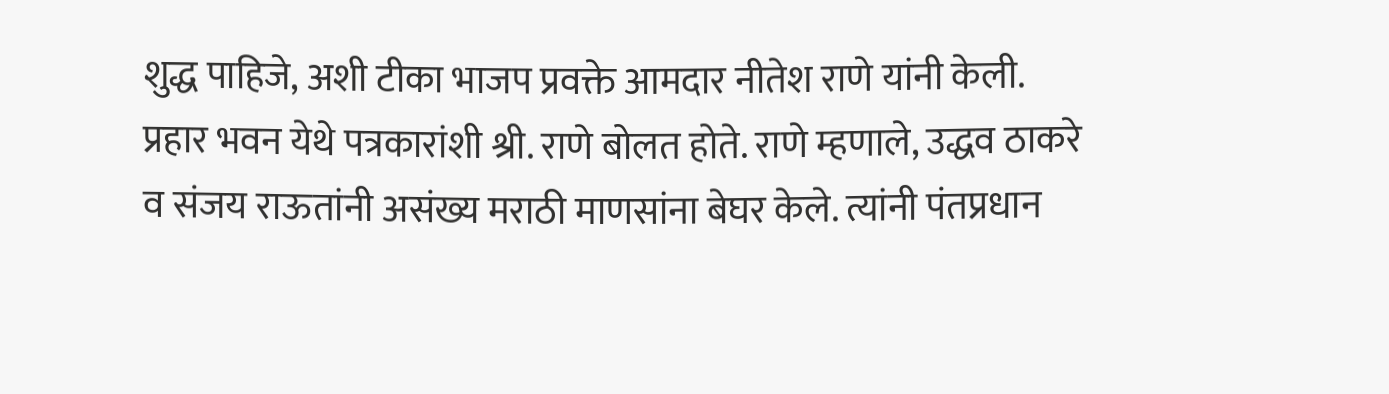शुद्ध पाहिजे, अशी टीका भाजप प्रवक्ते आमदार नीतेश राणे यांनी केली.
प्रहार भवन येथे पत्रकारांशी श्री. राणे बोलत होते. राणे म्हणाले, उद्धव ठाकरे व संजय राऊतांनी असंख्य मराठी माणसांना बेघर केले. त्यांनी पंतप्रधान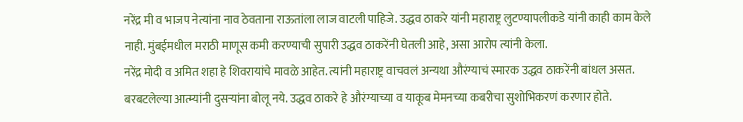नरेंद्र मी व भाजप नेत्यांना नाव ठेवताना राऊतांला लाज वाटली पाहिजे. उद्धव ठाकरे यांनी महाराष्ट्र लुटण्यापलीकडे यांनी काही काम केले नाही. मुंबईमधील मराठी माणूस कमी करण्याची सुपारी उद्धव ठाकरेंनी घेतली आहे, असा आरोप त्यांनी केला.
नरेंद्र मोदी व अमित शहा हे शिवरायांचे मावळे आहेत. त्यांनी महाराष्ट्र वाचवलं अन्यथा औरंग्याचं स्मारक उद्धव ठाकरेंनी बांधल असत. बरबटलेल्या आत्म्यांनी दुसर्‍यांना बोलू नये. उद्धव ठाकरे हे औरंग्याच्या व याकूब मेमनच्या कबरीचा सुशोभिकरणं करणार होते.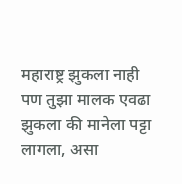महाराष्ट्र झुकला नाही पण तुझा मालक एवढा झुकला की मानेला पट्टा लागला, असा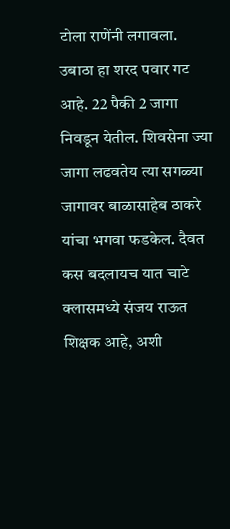टोला राणेंनी लगावला. उबाठा हा शरद पवार गट आहे. 22 पैकी 2 जागा निवडून येतील. शिवसेना ज्या जागा लढवतेय त्या सगळ्या जागावर बाळासाहेब ठाकरे यांचा भगवा फडकेल. दैवत कस बदलायच यात चाटे क्लासमध्ये संजय राऊत शिक्षक आहे, अशी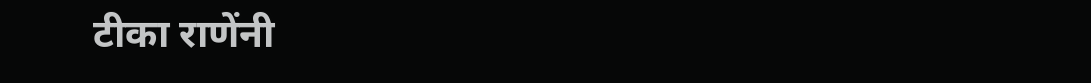टीका राणेंनी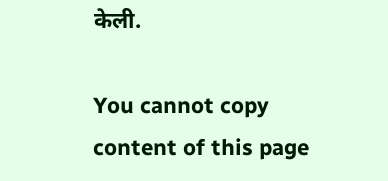केली.

You cannot copy content of this page